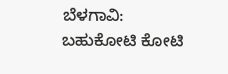ಬೆಳಗಾವಿ: ಬಹುಕೋಟಿ ಕೋಟಿ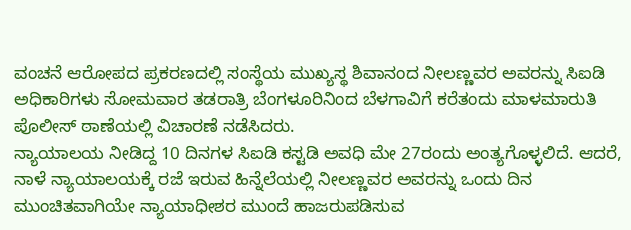ವಂಚನೆ ಆರೋಪದ ಪ್ರಕರಣದಲ್ಲಿ ಸಂಸ್ಥೆಯ ಮುಖ್ಯಸ್ಥ ಶಿವಾನಂದ ನೀಲಣ್ಣವರ ಅವರನ್ನು ಸಿಐಡಿ ಅಧಿಕಾರಿಗಳು ಸೋಮವಾರ ತಡರಾತ್ರಿ ಬೆಂಗಳೂರಿನಿಂದ ಬೆಳಗಾವಿಗೆ ಕರೆತಂದು ಮಾಳಮಾರುತಿ ಪೊಲೀಸ್ ಠಾಣೆಯಲ್ಲಿ ವಿಚಾರಣೆ ನಡೆಸಿದರು.
ನ್ಯಾಯಾಲಯ ನೀಡಿದ್ದ 10 ದಿನಗಳ ಸಿಐಡಿ ಕಸ್ಟಡಿ ಅವಧಿ ಮೇ 27ರಂದು ಅಂತ್ಯಗೊಳ್ಳಲಿದೆ. ಆದರೆ, ನಾಳೆ ನ್ಯಾಯಾಲಯಕ್ಕೆ ರಜೆ ಇರುವ ಹಿನ್ನೆಲೆಯಲ್ಲಿ ನೀಲಣ್ಣವರ ಅವರನ್ನು ಒಂದು ದಿನ ಮುಂಚಿತವಾಗಿಯೇ ನ್ಯಾಯಾಧೀಶರ ಮುಂದೆ ಹಾಜರುಪಡಿಸುವ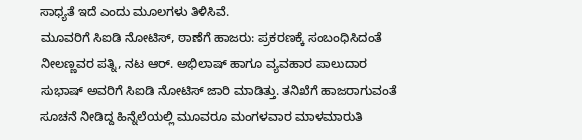ಸಾಧ್ಯತೆ ಇದೆ ಎಂದು ಮೂಲಗಳು ತಿಳಿಸಿವೆ.
ಮೂವರಿಗೆ ಸಿಐಡಿ ನೋಟಿಸ್, ಠಾಣೆಗೆ ಹಾಜರು: ಪ್ರಕರಣಕ್ಕೆ ಸಂಬಂಧಿಸಿದಂತೆ ನೀಲಣ್ಣವರ ಪತ್ನಿ, ನಟ ಆರ್. ಅಭಿಲಾಷ್ ಹಾಗೂ ವ್ಯವಹಾರ ಪಾಲುದಾರ ಸುಭಾಷ್ ಅವರಿಗೆ ಸಿಐಡಿ ನೋಟಿಸ್ ಜಾರಿ ಮಾಡಿತ್ತು. ತನಿಖೆಗೆ ಹಾಜರಾಗುವಂತೆ ಸೂಚನೆ ನೀಡಿದ್ದ ಹಿನ್ನೆಲೆಯಲ್ಲಿ ಮೂವರೂ ಮಂಗಳವಾರ ಮಾಳಮಾರುತಿ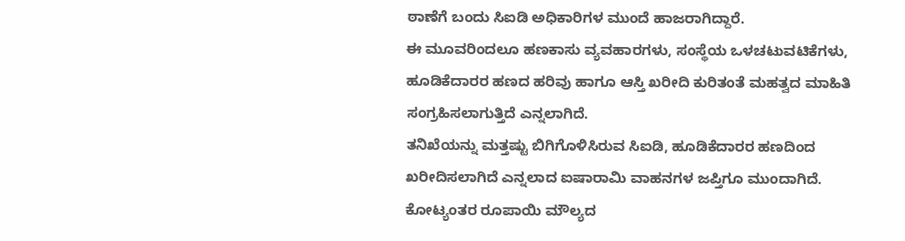ಠಾಣೆಗೆ ಬಂದು ಸಿಐಡಿ ಅಧಿಕಾರಿಗಳ ಮುಂದೆ ಹಾಜರಾಗಿದ್ದಾರೆ.
ಈ ಮೂವರಿಂದಲೂ ಹಣಕಾಸು ವ್ಯವಹಾರಗಳು, ಸಂಸ್ಥೆಯ ಒಳಚಟುವಟಿಕೆಗಳು, ಹೂಡಿಕೆದಾರರ ಹಣದ ಹರಿವು ಹಾಗೂ ಆಸ್ತಿ ಖರೀದಿ ಕುರಿತಂತೆ ಮಹತ್ವದ ಮಾಹಿತಿ ಸಂಗ್ರಹಿಸಲಾಗುತ್ತಿದೆ ಎನ್ನಲಾಗಿದೆ.
ತನಿಖೆಯನ್ನು ಮತ್ತಷ್ಟು ಬಿಗಿಗೊಳಿಸಿರುವ ಸಿಐಡಿ, ಹೂಡಿಕೆದಾರರ ಹಣದಿಂದ ಖರೀದಿಸಲಾಗಿದೆ ಎನ್ನಲಾದ ಐಷಾರಾಮಿ ವಾಹನಗಳ ಜಪ್ತಿಗೂ ಮುಂದಾಗಿದೆ. ಕೋಟ್ಯಂತರ ರೂಪಾಯಿ ಮೌಲ್ಯದ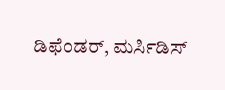ಡಿಫೆಂಡರ್, ಮರ್ಸಿಡಿಸ್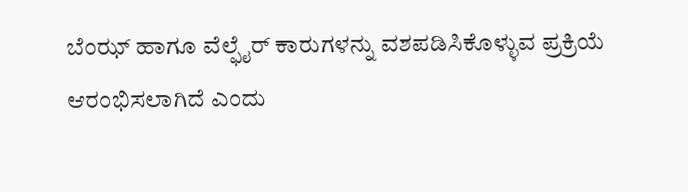ಬೆಂಝ್ ಹಾಗೂ ವೆಲ್ಫೈರ್ ಕಾರುಗಳನ್ನು ವಶಪಡಿಸಿಕೊಳ್ಳುವ ಪ್ರಕ್ರಿಯೆ ಆರಂಭಿಸಲಾಗಿದೆ ಎಂದು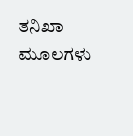ತನಿಖಾ ಮೂಲಗಳು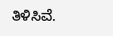ತಿಳಿಸಿವೆ.